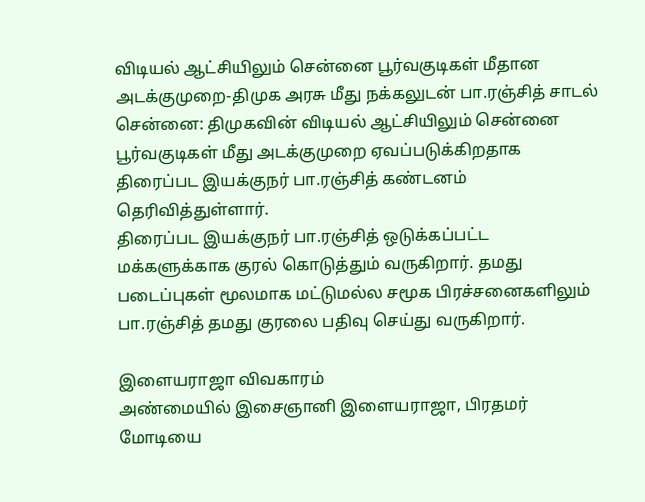விடியல் ஆட்சியிலும் சென்னை பூர்வகுடிகள் மீதான அடக்குமுறை-திமுக அரசு மீது நக்கலுடன் பா.ரஞ்சித் சாடல்
சென்னை: திமுகவின் விடியல் ஆட்சியிலும் சென்னை பூர்வகுடிகள் மீது அடக்குமுறை ஏவப்படுக்கிறதாக திரைப்பட இயக்குநர் பா.ரஞ்சித் கண்டனம் தெரிவித்துள்ளார்.
திரைப்பட இயக்குநர் பா.ரஞ்சித் ஒடுக்கப்பட்ட மக்களுக்காக குரல் கொடுத்தும் வருகிறார். தமது படைப்புகள் மூலமாக மட்டுமல்ல சமூக பிரச்சனைகளிலும் பா.ரஞ்சித் தமது குரலை பதிவு செய்து வருகிறார்.

இளையராஜா விவகாரம்
அண்மையில் இசைஞானி இளையராஜா, பிரதமர் மோடியை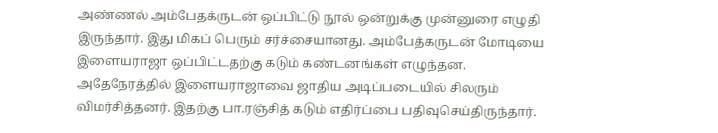அண்ணல் அம்பேதக்ருடன் ஒப்பிட்டு நூல் ஒன்றுக்கு முன்னுரை எழுதி இருந்தார். இது மிகப் பெரும் சர்ச்சையானது. அம்பேத்கருடன் மோடியை இளையராஜா ஒப்பிட்டதற்கு கடும் கண்டனங்கள் எழுந்தன. அதேநேரத்தில் இளையராஜாவை ஜாதிய அடிப்படையில் சிலரும் விமர்சித்தனர். இதற்கு பா.ரஞ்சித் கடும் எதிர்ப்பை பதிவுசெய்திருந்தார்.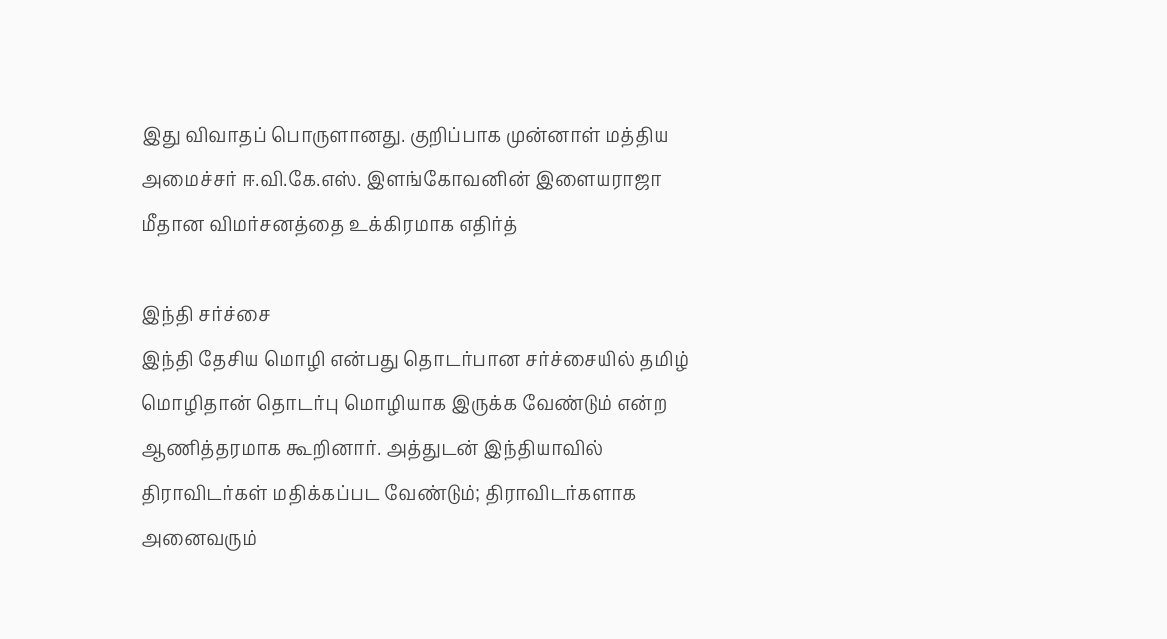இது விவாதப் பொருளானது. குறிப்பாக முன்னாள் மத்திய அமைச்சர் ஈ.வி.கே.எஸ். இளங்கோவனின் இளையராஜா மீதான விமர்சனத்தை உக்கிரமாக எதிர்த்

இந்தி சர்ச்சை
இந்தி தேசிய மொழி என்பது தொடர்பான சர்ச்சையில் தமிழ் மொழிதான் தொடர்பு மொழியாக இருக்க வேண்டும் என்ற ஆணித்தரமாக கூறினார். அத்துடன் இந்தியாவில் திராவிடர்கள் மதிக்கப்பட வேண்டும்; திராவிடர்களாக அனைவரும்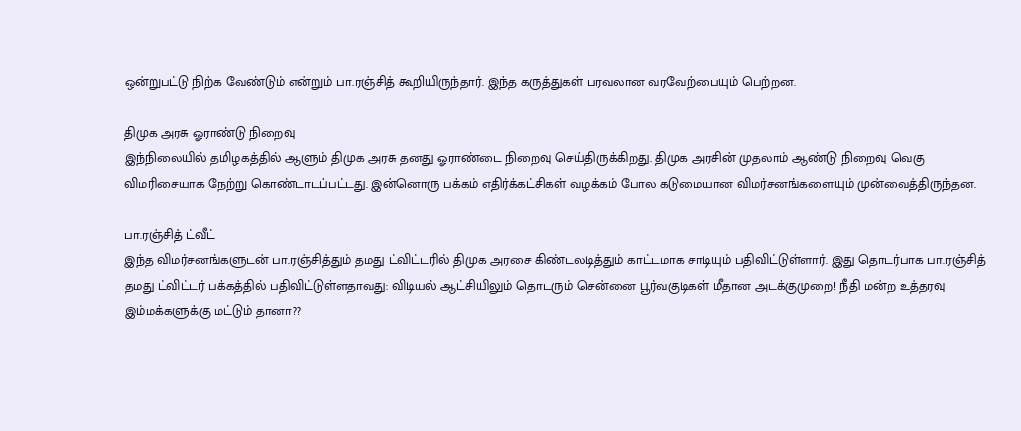ஒன்றுபட்டு நிற்க வேண்டும் என்றும் பா.ரஞ்சித் கூறியிருந்தார். இந்த கருத்துகள் பரவலான வரவேற்பையும் பெற்றன.

திமுக அரசு ஓராண்டு நிறைவு
இந்நிலையில் தமிழகத்தில் ஆளும் திமுக அரசு தனது ஓராண்டை நிறைவு செய்திருக்கிறது. திமுக அரசின் முதலாம் ஆண்டு நிறைவு வெகு விமரிசையாக நேற்று கொண்டாடப்பட்டது. இன்னொரு பக்கம் எதிர்க்கட்சிகள் வழக்கம் போல கடுமையான விமர்சனங்களையும் முன்வைத்திருந்தன.

பா.ரஞ்சித் ட்வீட்
இந்த விமர்சனங்களுடன் பா.ரஞ்சித்தும் தமது ட்விட்டரில் திமுக அரசை கிண்டலடித்தும் காட்டமாக சாடியும் பதிவிட்டுள்ளார். இது தொடர்பாக பா.ரஞ்சித் தமது ட்விட்டர் பக்கத்தில் பதிவிட்டுள்ளதாவது: விடியல் ஆட்சியிலும் தொடரும் சென்னை பூர்வகுடிகள் மீதான அடக்குமுறை! நீதி மன்ற உத்தரவு இம்மக்களுக்கு மட்டும் தானா??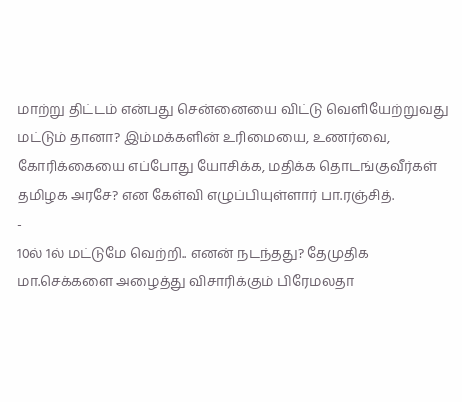மாற்று திட்டம் என்பது சென்னையை விட்டு வெளியேற்றுவது மட்டும் தானா? இம்மக்களின் உரிமையை, உணர்வை, கோரிக்கையை எப்போது யோசிக்க, மதிக்க தொடங்குவீர்கள் தமிழக அரசே? என கேள்வி எழுப்பியுள்ளார் பா.ரஞ்சித்.
-
10ல் 1ல் மட்டுமே வெற்றி.. எனன் நடந்தது? தேமுதிக மா.செக்களை அழைத்து விசாரிக்கும் பிரேமலதா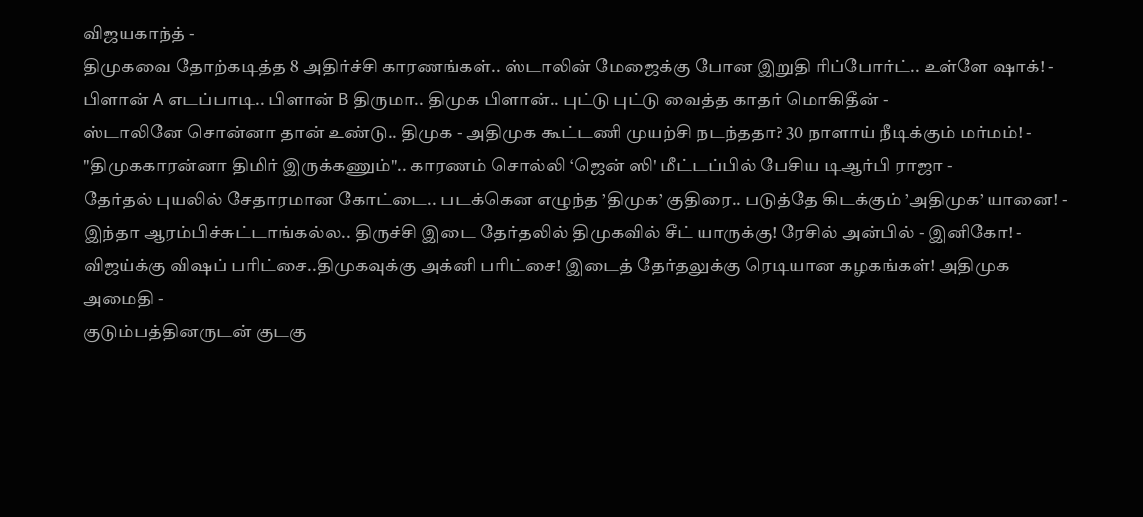விஜயகாந்த் -
திமுகவை தோற்கடித்த 8 அதிர்ச்சி காரணங்கள்.. ஸ்டாலின் மேஜைக்கு போன இறுதி ரிப்போர்ட்.. உள்ளே ஷாக்! -
பிளான் A எடப்பாடி.. பிளான் B திருமா.. திமுக பிளான்.. புட்டு புட்டு வைத்த காதர் மொகிதீன் -
ஸ்டாலினே சொன்னா தான் உண்டு.. திமுக - அதிமுக கூட்டணி முயற்சி நடந்ததா? 30 நாளாய் நீடிக்கும் மர்மம்! -
"திமுககாரன்னா திமிர் இருக்கணும்".. காரணம் சொல்லி ‘ஜென் ஸி' மீட்டப்பில் பேசிய டிஆர்பி ராஜா -
தேர்தல் புயலில் சேதாரமான கோட்டை.. படக்கென எழுந்த ’திமுக’ குதிரை.. படுத்தே கிடக்கும் ’அதிமுக’ யானை! -
இந்தா ஆரம்பிச்சுட்டாங்கல்ல.. திருச்சி இடை தேர்தலில் திமுகவில் சீட் யாருக்கு! ரேசில் அன்பில் - இனிகோ! -
விஜய்க்கு விஷப் பரிட்சை..திமுகவுக்கு அக்னி பரிட்சை! இடைத் தேர்தலுக்கு ரெடியான கழகங்கள்! அதிமுக அமைதி -
குடும்பத்தினருடன் குடகு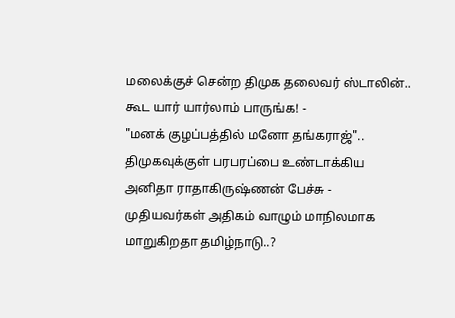மலைக்குச் சென்ற திமுக தலைவர் ஸ்டாலின்.. கூட யார் யார்லாம் பாருங்க! -
"மனக் குழப்பத்தில் மனோ தங்கராஜ்".. திமுகவுக்குள் பரபரப்பை உண்டாக்கிய அனிதா ராதாகிருஷ்ணன் பேச்சு -
முதியவர்கள் அதிகம் வாழும் மாநிலமாக மாறுகிறதா தமிழ்நாடு..?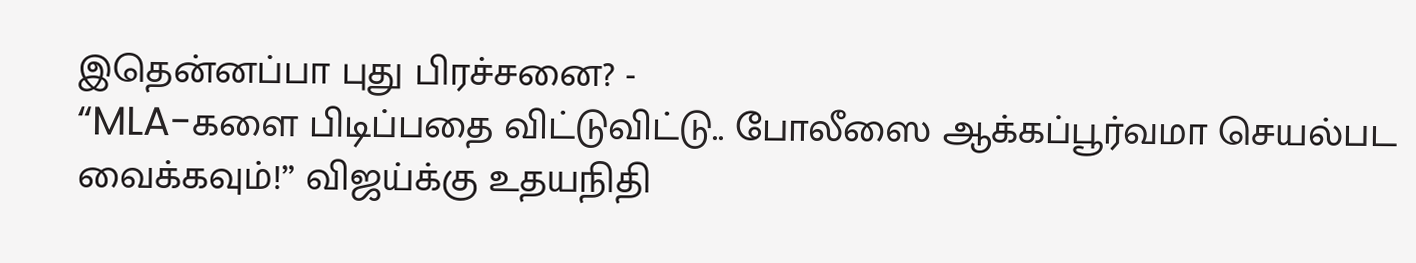இதென்னப்பா புது பிரச்சனை? -
“MLA-களை பிடிப்பதை விட்டுவிட்டு.. போலீஸை ஆக்கப்பூர்வமா செயல்பட வைக்கவும்!” விஜய்க்கு உதயநிதி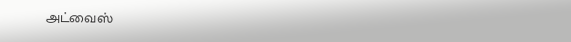அட்வைஸ்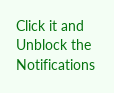Click it and Unblock the Notifications